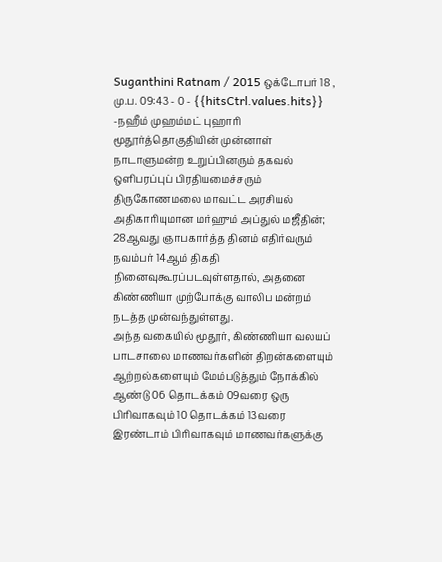Suganthini Ratnam / 2015 ஒக்டோபர் 18 , மு.ப. 09:43 - 0 - {{hitsCtrl.values.hits}}
-நஹீம் முஹம்மட் புஹாரி
மூதூர்த்தொகுதியின் முன்னாள் நாடாளுமன்ற உறுப்பினரும் தகவல் ஒளிபரப்புப் பிரதியமைச்சரும் திருகோணமலை மாவட்ட அரசியல் அதிகாரியுமான மர்ஹும் அப்துல் மஜீதின்; 28ஆவது ஞாபகார்த்த தினம் எதிர்வரும் நவம்பர் 14ஆம் திகதி நினைவுகூரப்படவுள்ளதால், அதனை கிண்ணியா முற்போக்கு வாலிப மன்றம் நடத்த முன்வந்துள்ளது.
அந்த வகையில் மூதூர், கிண்ணியா வலயப் பாடசாலை மாணவர்களின் திறன்களையும் ஆற்றல்களையும் மேம்படுத்தும் நோக்கில் ஆண்டு 06 தொடக்கம் 09வரை ஒரு பிரிவாகவும் 10 தொடக்கம் 13வரை இரண்டாம் பிரிவாகவும் மாணவர்களுக்கு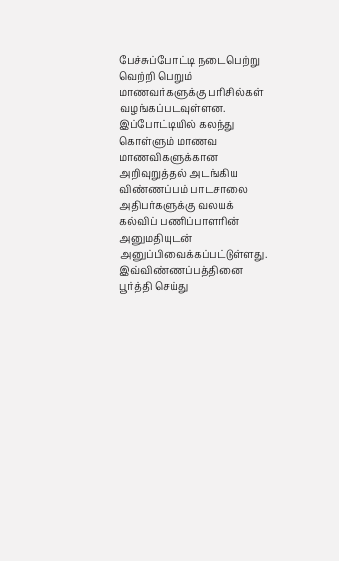பேச்சுப்போட்டி நடைபெற்று வெற்றி பெறும் மாணவர்களுக்கு பரிசில்கள் வழங்கப்படவுள்ளன.
இப்போட்டியில் கலந்து கொள்ளும் மாணவ மாணவிகளுக்கான அறிவுறுத்தல் அடங்கிய விண்ணப்பம் பாடசாலை அதிபர்களுக்கு வலயக் கல்விப் பணிப்பாளரின் அனுமதியுடன் அனுப்பிவைக்கப்பட்டுள்ளது. இவ்விண்ணப்பத்தினை பூர்த்தி செய்து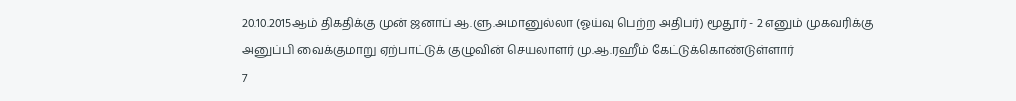20.10.2015ஆம் திகதிக்கு முன் ஜனாப் ஆ.ளு.அமானுல்லா (ஓய்வு பெற்ற அதிபர்) மூதூர் - 2 எனும் முகவரிக்கு அனுப்பி வைக்குமாறு ஏற்பாட்டுக் குழுவின் செயலாளர் மு.ஆ.ரஹீம் கேட்டுக்கொண்டுள்ளார்
7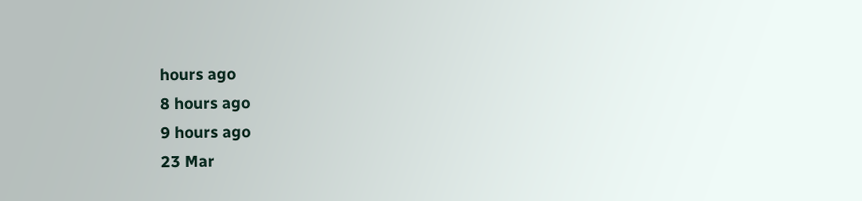hours ago
8 hours ago
9 hours ago
23 Mar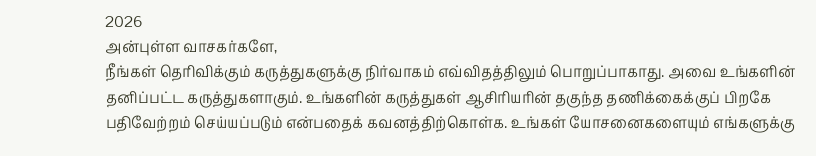2026
அன்புள்ள வாசகர்களே,
நீங்கள் தெரிவிக்கும் கருத்துகளுக்கு நிர்வாகம் எவ்விதத்திலும் பொறுப்பாகாது. அவை உங்களின் தனிப்பட்ட கருத்துகளாகும். உங்களின் கருத்துகள் ஆசிரியரின் தகுந்த தணிக்கைக்குப் பிறகே பதிவேற்றம் செய்யப்படும் என்பதைக் கவனத்திற்கொள்க. உங்கள் யோசனைகளையும் எங்களுக்கு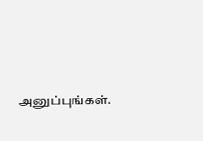அனுப்புங்கள்.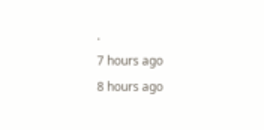.
7 hours ago
8 hours ago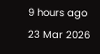9 hours ago
23 Mar 2026